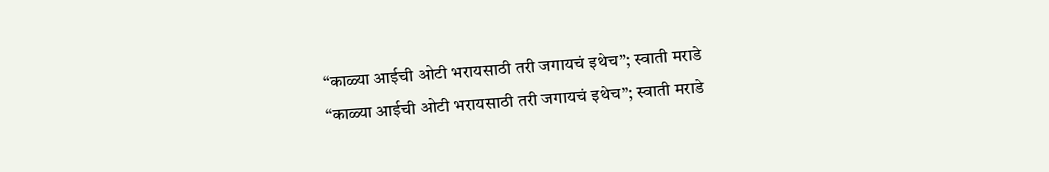“काळ्या आईची ओटी भरायसाठी तरी जगायचं इथेच”; स्वाती मराडे
“काळ्या आईची ओटी भरायसाठी तरी जगायचं इथेच”; स्वाती मराडे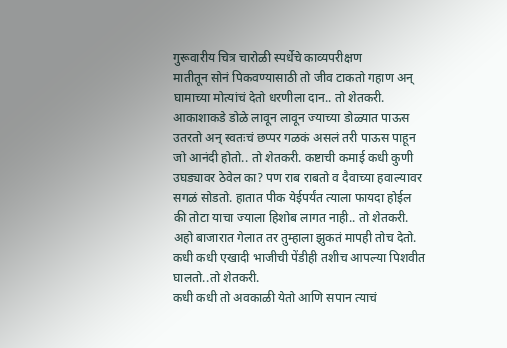गुरूवारीय चित्र चारोळी स्पर्धेचे काव्यपरीक्षण
मातीतून सोनं पिकवण्यासाठी तो जीव टाकतो गहाण अन् घामाच्या मोत्यांचं देतो धरणीला दान.. तो शेतकरी.
आकाशाकडे डोळे लावून लावून ज्याच्या डोळ्यात पाऊस उतरतो अन् स्वतःचं छप्पर गळकं असलं तरी पाऊस पाहून जो आनंदी होतो.. तो शेतकरी. कष्टाची कमाई कधी कुणी उघड्यावर ठेवेल का? पण राब राबतो व दैवाच्या हवाल्यावर सगळं सोडतो. हातात पीक येईपर्यंत त्याला फायदा होईल की तोटा याचा ज्याला हिशोब लागत नाही.. तो शेतकरी.
अहो बाजारात गेलात तर तुम्हाला झुकतं मापही तोच देतो. कधी कधी एखादी भाजीची पेंडीही तशीच आपल्या पिशवीत घालतो..तो शेतकरी.
कधी कधी तो अवकाळी येतो आणि सपान त्याचं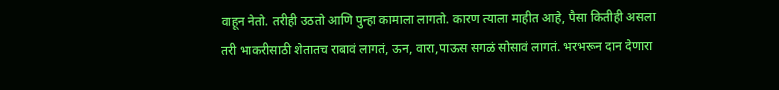वाहून नेतो. तरीही उठतो आणि पुन्हा कामाला लागतो. कारण त्याला माहीत आहे, पैसा कितीही असला तरी भाकरीसाठी शेतातच राबावं लागतं, ऊन, वारा,पाऊस सगळं सोसावं लागतं. भरभरून दान देणारा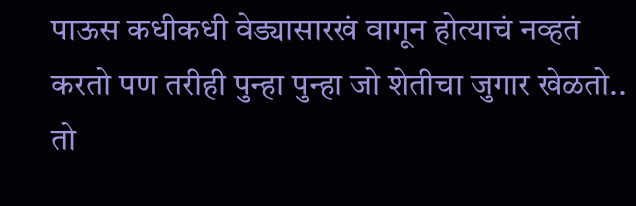पाऊस कधीकधी वेड्यासारखं वागून होत्याचं नव्हतं करतो पण तरीही पुन्हा पुन्हा जो शेतीचा जुगार खेळतो.. तो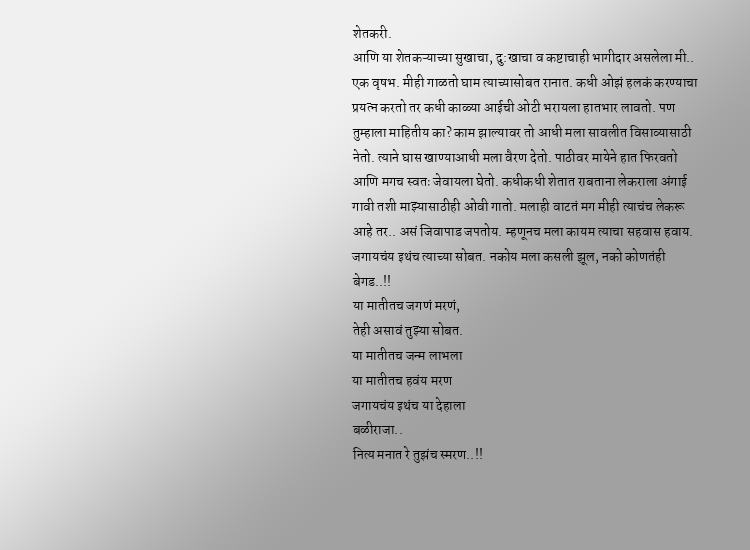शेतकरी.
आणि या शेतकऱ्याच्या सुखाचा, दु:खाचा व कष्टाचाही भागीदार असलेला मी.. एक वृषभ. मीही गाळतो घाम त्याच्यासोबत रानात. कधी ओझं हलकं करण्याचा प्रयत्न करतो तर कधी काळ्या आईची ओटी भरायला हातभार लावतो. पण तुम्हाला माहितीय का? काम झाल्यावर तो आधी मला सावलीत विसाव्यासाठी नेतो. त्याने घास खाण्याआधी मला वैरण देतो. पाठीवर मायेने हात फिरवतो आणि मगच स्वतः जेवायला घेतो. कधीकधी शेतात राबताना लेकराला अंगाई गावी तशी माझ्यासाठीही ओवी गातो. मलाही वाटतं मग मीही त्याचंच लेकरू आहे तर.. असं जिवापाड जपतोय. म्हणूनच मला कायम त्याचा सहवास हवाय. जगायचंय इथंच त्याच्या सोबत. नकोय मला कसली झूल, नको कोणतंही बेगड..!!
या मातीतच जगणं मरणं,
तेही असावं तुझ्या सोबत.
या मातीतच जन्म लाभला
या मातीतच हवंय मरण
जगायचंय इथंच या देहाला
बळीराजा..
नित्य मनात रे तुझंच स्मरण..!!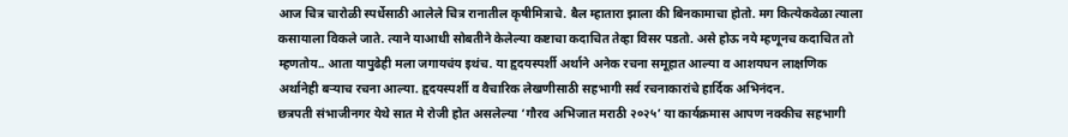आज चित्र चारोळी स्पर्धेसाठी आलेले चित्र रानातील कृषीमित्राचे. बैल म्हातारा झाला की बिनकामाचा होतो. मग कित्येकवेळा त्याला कसायाला विकले जाते. त्याने याआधी सोबतीने केलेल्या कष्टाचा कदाचित तेव्हा विसर पडतो. असे होऊ नये म्हणूनच कदाचित तो म्हणतोय.. आता यापुढेही मला जगायचंय इथंच. या हृदयस्पर्शी अर्थाने अनेक रचना समूहात आल्या व आशयघन लाक्षणिक अर्थानेही बऱ्याच रचना आल्या. हृदयस्पर्शी व वैचारिक लेखणीसाठी सहभागी सर्व रचनाकारांचे हार्दिक अभिनंदन.
छत्रपती संभाजीनगर येथे सात मे रोजी होत असलेल्या ‘गौरव अभिजात मराठी २०२५’ या कार्यक्रमास आपण नक्कीच सहभागी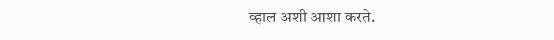व्हाल अशी आशा करते.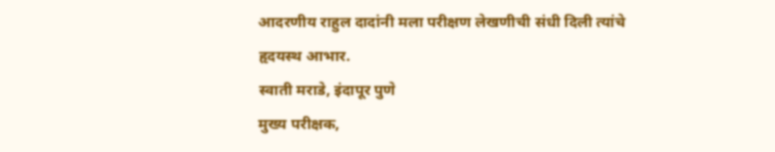आदरणीय राहुल दादांनी मला परीक्षण लेखणीची संधी दिली त्यांचे हृदयस्थ आभार.
स्वाती मराडे, इंदापूर पुणे
मुख्य परीक्षक,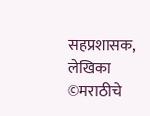सहप्रशासक, लेखिका
©मराठीचे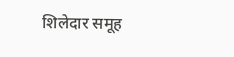शिलेदार समूह